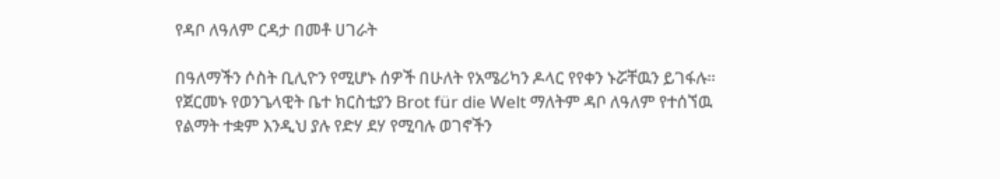የዳቦ ለዓለም ርዳታ በመቶ ሀገራት

በዓለማችን ሶስት ቢሊዮን የሚሆኑ ሰዎች በሁለት የአሜሪካን ዶላር የየቀን ኑሯቸዉን ይገፋሉ። የጀርመኑ የወንጌላዊት ቤተ ክርስቲያን Brot für die Welt ማለትም ዳቦ ለዓለም የተሰኘዉ የልማት ተቋም እንዲህ ያሉ የድሃ ደሃ የሚባሉ ወገኖችን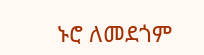ኑሮ ለመደጎም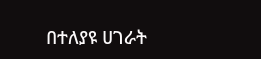በተለያዩ ሀገራት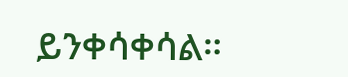ይንቀሳቀሳል።